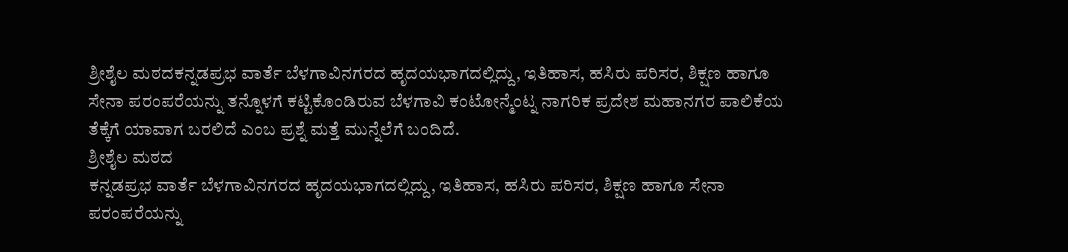ಶ್ರೀಶೈಲ ಮಠದಕನ್ನಡಪ್ರಭ ವಾರ್ತೆ ಬೆಳಗಾವಿನಗರದ ಹೃದಯಭಾಗದಲ್ಲಿದ್ದು, ಇತಿಹಾಸ, ಹಸಿರು ಪರಿಸರ, ಶಿಕ್ಷಣ ಹಾಗೂ ಸೇನಾ ಪರಂಪರೆಯನ್ನು ತನ್ನೊಳಗೆ ಕಟ್ಟಿಕೊಂಡಿರುವ ಬೆಳಗಾವಿ ಕಂಟೋನ್ಮೆಂಟ್ನ ನಾಗರಿಕ ಪ್ರದೇಶ ಮಹಾನಗರ ಪಾಲಿಕೆಯ ತೆಕ್ಕೆಗೆ ಯಾವಾಗ ಬರಲಿದೆ ಎಂಬ ಪ್ರಶ್ನೆ ಮತ್ತೆ ಮುನ್ನೆಲೆಗೆ ಬಂದಿದೆ.
ಶ್ರೀಶೈಲ ಮಠದ
ಕನ್ನಡಪ್ರಭ ವಾರ್ತೆ ಬೆಳಗಾವಿನಗರದ ಹೃದಯಭಾಗದಲ್ಲಿದ್ದು, ಇತಿಹಾಸ, ಹಸಿರು ಪರಿಸರ, ಶಿಕ್ಷಣ ಹಾಗೂ ಸೇನಾ ಪರಂಪರೆಯನ್ನು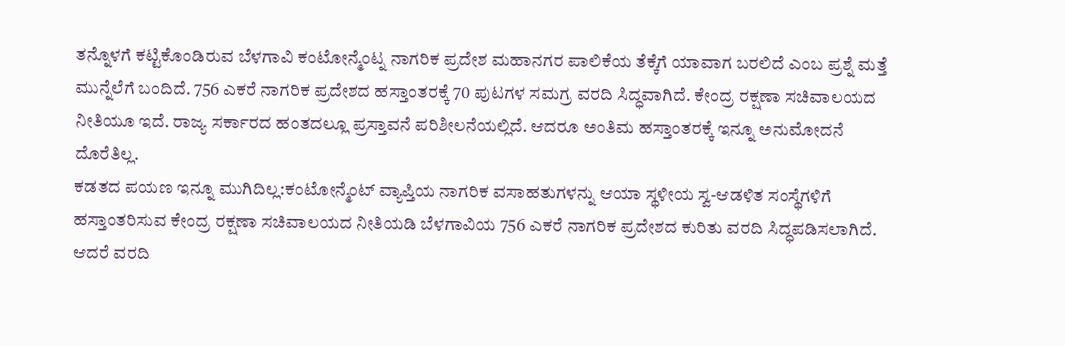ತನ್ನೊಳಗೆ ಕಟ್ಟಿಕೊಂಡಿರುವ ಬೆಳಗಾವಿ ಕಂಟೋನ್ಮೆಂಟ್ನ ನಾಗರಿಕ ಪ್ರದೇಶ ಮಹಾನಗರ ಪಾಲಿಕೆಯ ತೆಕ್ಕೆಗೆ ಯಾವಾಗ ಬರಲಿದೆ ಎಂಬ ಪ್ರಶ್ನೆ ಮತ್ತೆ ಮುನ್ನೆಲೆಗೆ ಬಂದಿದೆ. 756 ಎಕರೆ ನಾಗರಿಕ ಪ್ರದೇಶದ ಹಸ್ತಾಂತರಕ್ಕೆ 70 ಪುಟಗಳ ಸಮಗ್ರ ವರದಿ ಸಿದ್ಧವಾಗಿದೆ. ಕೇಂದ್ರ ರಕ್ಷಣಾ ಸಚಿವಾಲಯದ ನೀತಿಯೂ ಇದೆ. ರಾಜ್ಯ ಸರ್ಕಾರದ ಹಂತದಲ್ಲೂ ಪ್ರಸ್ತಾವನೆ ಪರಿಶೀಲನೆಯಲ್ಲಿದೆ. ಆದರೂ ಅಂತಿಮ ಹಸ್ತಾಂತರಕ್ಕೆ ಇನ್ನೂ ಅನುಮೋದನೆ ದೊರೆತಿಲ್ಲ.
ಕಡತದ ಪಯಣ ಇನ್ನೂ ಮುಗಿದಿಲ್ಲ:ಕಂಟೋನ್ಮೆಂಟ್ ವ್ಯಾಪ್ತಿಯ ನಾಗರಿಕ ವಸಾಹತುಗಳನ್ನು ಆಯಾ ಸ್ಥಳೀಯ ಸ್ವ-ಆಡಳಿತ ಸಂಸ್ಥೆಗಳಿಗೆ ಹಸ್ತಾಂತರಿಸುವ ಕೇಂದ್ರ ರಕ್ಷಣಾ ಸಚಿವಾಲಯದ ನೀತಿಯಡಿ ಬೆಳಗಾವಿಯ 756 ಎಕರೆ ನಾಗರಿಕ ಪ್ರದೇಶದ ಕುರಿತು ವರದಿ ಸಿದ್ಧಪಡಿಸಲಾಗಿದೆ. ಆದರೆ ವರದಿ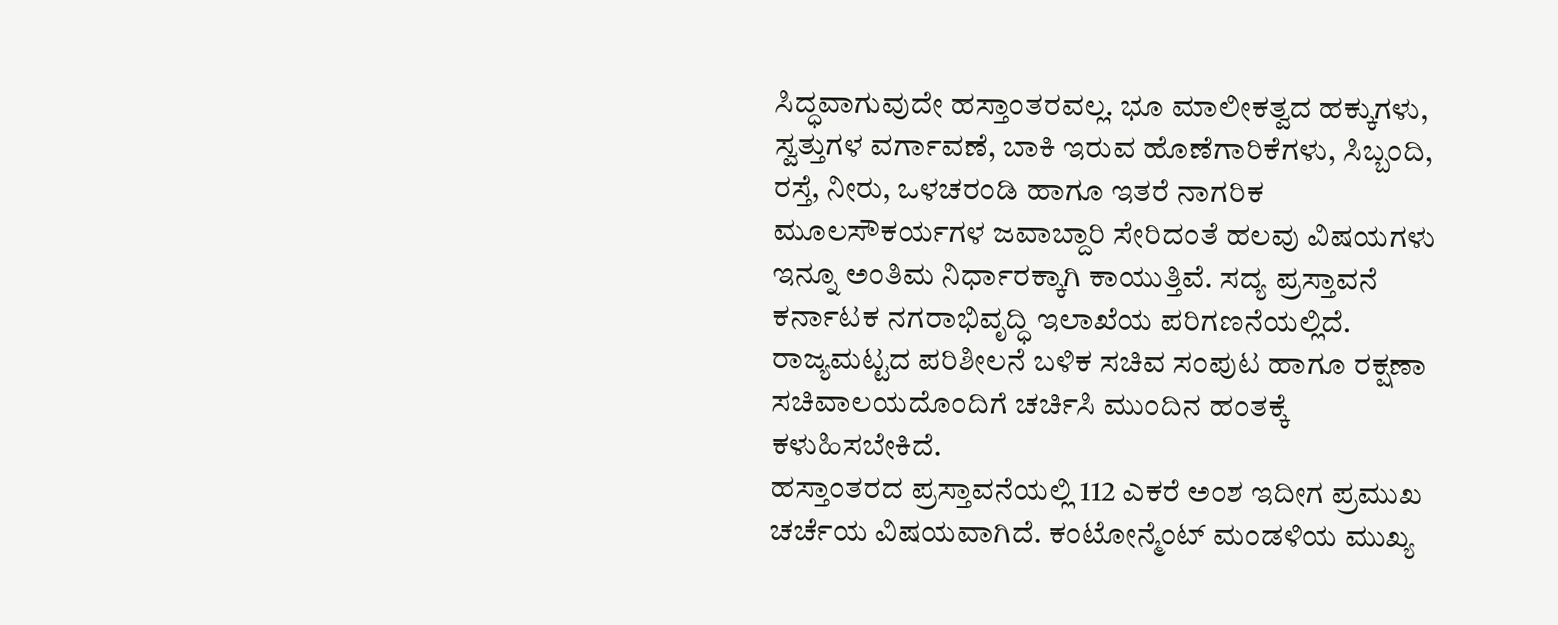ಸಿದ್ಧವಾಗುವುದೇ ಹಸ್ತಾಂತರವಲ್ಲ. ಭೂ ಮಾಲೀಕತ್ವದ ಹಕ್ಕುಗಳು, ಸ್ವತ್ತುಗಳ ವರ್ಗಾವಣೆ, ಬಾಕಿ ಇರುವ ಹೊಣೆಗಾರಿಕೆಗಳು, ಸಿಬ್ಬಂದಿ, ರಸ್ತೆ, ನೀರು, ಒಳಚರಂಡಿ ಹಾಗೂ ಇತರೆ ನಾಗರಿಕ ಮೂಲಸೌಕರ್ಯಗಳ ಜವಾಬ್ದಾರಿ ಸೇರಿದಂತೆ ಹಲವು ವಿಷಯಗಳು ಇನ್ನೂ ಅಂತಿಮ ನಿರ್ಧಾರಕ್ಕಾಗಿ ಕಾಯುತ್ತಿವೆ. ಸದ್ಯ ಪ್ರಸ್ತಾವನೆ ಕರ್ನಾಟಕ ನಗರಾಭಿವೃದ್ಧಿ ಇಲಾಖೆಯ ಪರಿಗಣನೆಯಲ್ಲಿದೆ. ರಾಜ್ಯಮಟ್ಟದ ಪರಿಶೀಲನೆ ಬಳಿಕ ಸಚಿವ ಸಂಪುಟ ಹಾಗೂ ರಕ್ಷಣಾ ಸಚಿವಾಲಯದೊಂದಿಗೆ ಚರ್ಚಿಸಿ ಮುಂದಿನ ಹಂತಕ್ಕೆ ಕಳುಹಿಸಬೇಕಿದೆ.
ಹಸ್ತಾಂತರದ ಪ್ರಸ್ತಾವನೆಯಲ್ಲಿ 112 ಎಕರೆ ಅಂಶ ಇದೀಗ ಪ್ರಮುಖ ಚರ್ಚೆಯ ವಿಷಯವಾಗಿದೆ. ಕಂಟೋನ್ಮೆಂಟ್ ಮಂಡಳಿಯ ಮುಖ್ಯ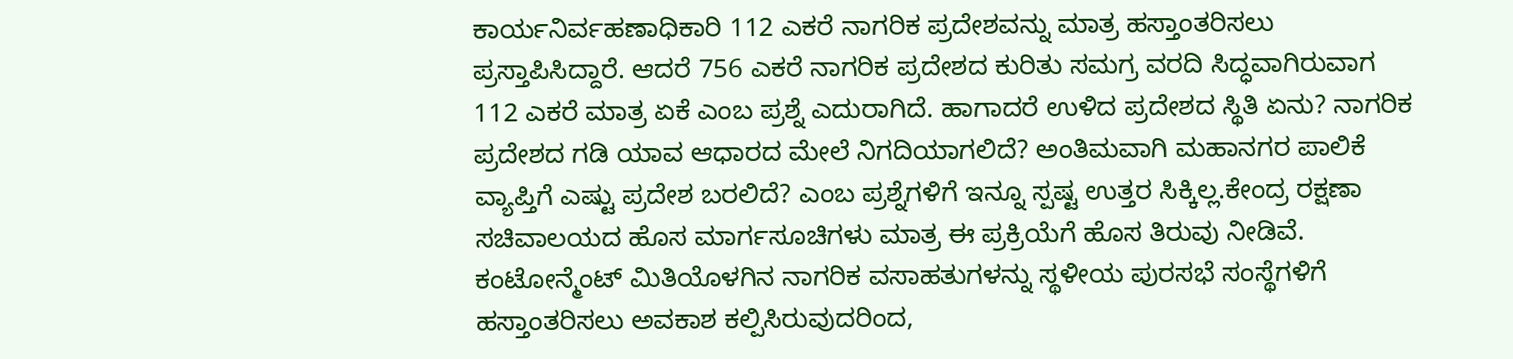ಕಾರ್ಯನಿರ್ವಹಣಾಧಿಕಾರಿ 112 ಎಕರೆ ನಾಗರಿಕ ಪ್ರದೇಶವನ್ನು ಮಾತ್ರ ಹಸ್ತಾಂತರಿಸಲು ಪ್ರಸ್ತಾಪಿಸಿದ್ದಾರೆ. ಆದರೆ 756 ಎಕರೆ ನಾಗರಿಕ ಪ್ರದೇಶದ ಕುರಿತು ಸಮಗ್ರ ವರದಿ ಸಿದ್ಧವಾಗಿರುವಾಗ 112 ಎಕರೆ ಮಾತ್ರ ಏಕೆ ಎಂಬ ಪ್ರಶ್ನೆ ಎದುರಾಗಿದೆ. ಹಾಗಾದರೆ ಉಳಿದ ಪ್ರದೇಶದ ಸ್ಥಿತಿ ಏನು? ನಾಗರಿಕ ಪ್ರದೇಶದ ಗಡಿ ಯಾವ ಆಧಾರದ ಮೇಲೆ ನಿಗದಿಯಾಗಲಿದೆ? ಅಂತಿಮವಾಗಿ ಮಹಾನಗರ ಪಾಲಿಕೆ ವ್ಯಾಪ್ತಿಗೆ ಎಷ್ಟು ಪ್ರದೇಶ ಬರಲಿದೆ? ಎಂಬ ಪ್ರಶ್ನೆಗಳಿಗೆ ಇನ್ನೂ ಸ್ಪಷ್ಟ ಉತ್ತರ ಸಿಕ್ಕಿಲ್ಲ.ಕೇಂದ್ರ ರಕ್ಷಣಾ ಸಚಿವಾಲಯದ ಹೊಸ ಮಾರ್ಗಸೂಚಿಗಳು ಮಾತ್ರ ಈ ಪ್ರಕ್ರಿಯೆಗೆ ಹೊಸ ತಿರುವು ನೀಡಿವೆ. ಕಂಟೋನ್ಮೆಂಟ್ ಮಿತಿಯೊಳಗಿನ ನಾಗರಿಕ ವಸಾಹತುಗಳನ್ನು ಸ್ಥಳೀಯ ಪುರಸಭೆ ಸಂಸ್ಥೆಗಳಿಗೆ ಹಸ್ತಾಂತರಿಸಲು ಅವಕಾಶ ಕಲ್ಪಿಸಿರುವುದರಿಂದ,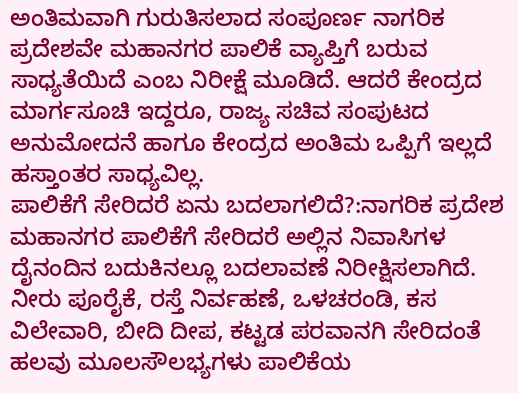ಅಂತಿಮವಾಗಿ ಗುರುತಿಸಲಾದ ಸಂಪೂರ್ಣ ನಾಗರಿಕ ಪ್ರದೇಶವೇ ಮಹಾನಗರ ಪಾಲಿಕೆ ವ್ಯಾಪ್ತಿಗೆ ಬರುವ ಸಾಧ್ಯತೆಯಿದೆ ಎಂಬ ನಿರೀಕ್ಷೆ ಮೂಡಿದೆ. ಆದರೆ ಕೇಂದ್ರದ ಮಾರ್ಗಸೂಚಿ ಇದ್ದರೂ, ರಾಜ್ಯ ಸಚಿವ ಸಂಪುಟದ ಅನುಮೋದನೆ ಹಾಗೂ ಕೇಂದ್ರದ ಅಂತಿಮ ಒಪ್ಪಿಗೆ ಇಲ್ಲದೆ ಹಸ್ತಾಂತರ ಸಾಧ್ಯವಿಲ್ಲ.
ಪಾಲಿಕೆಗೆ ಸೇರಿದರೆ ಏನು ಬದಲಾಗಲಿದೆ?:ನಾಗರಿಕ ಪ್ರದೇಶ ಮಹಾನಗರ ಪಾಲಿಕೆಗೆ ಸೇರಿದರೆ ಅಲ್ಲಿನ ನಿವಾಸಿಗಳ ದೈನಂದಿನ ಬದುಕಿನಲ್ಲೂ ಬದಲಾವಣೆ ನಿರೀಕ್ಷಿಸಲಾಗಿದೆ. ನೀರು ಪೂರೈಕೆ, ರಸ್ತೆ ನಿರ್ವಹಣೆ, ಒಳಚರಂಡಿ, ಕಸ ವಿಲೇವಾರಿ, ಬೀದಿ ದೀಪ, ಕಟ್ಟಡ ಪರವಾನಗಿ ಸೇರಿದಂತೆ ಹಲವು ಮೂಲಸೌಲಭ್ಯಗಳು ಪಾಲಿಕೆಯ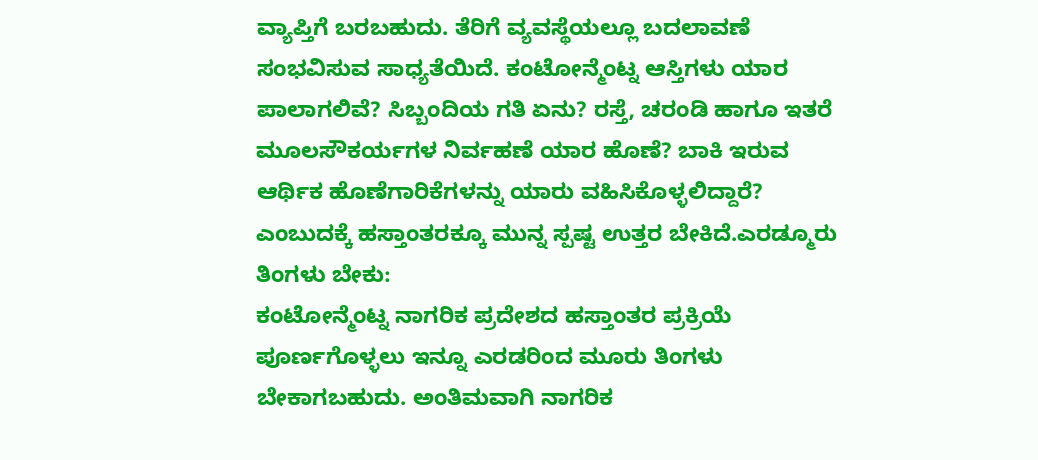ವ್ಯಾಪ್ತಿಗೆ ಬರಬಹುದು. ತೆರಿಗೆ ವ್ಯವಸ್ಥೆಯಲ್ಲೂ ಬದಲಾವಣೆ ಸಂಭವಿಸುವ ಸಾಧ್ಯತೆಯಿದೆ. ಕಂಟೋನ್ಮೆಂಟ್ನ ಆಸ್ತಿಗಳು ಯಾರ ಪಾಲಾಗಲಿವೆ? ಸಿಬ್ಬಂದಿಯ ಗತಿ ಏನು? ರಸ್ತೆ, ಚರಂಡಿ ಹಾಗೂ ಇತರೆ ಮೂಲಸೌಕರ್ಯಗಳ ನಿರ್ವಹಣೆ ಯಾರ ಹೊಣೆ? ಬಾಕಿ ಇರುವ ಆರ್ಥಿಕ ಹೊಣೆಗಾರಿಕೆಗಳನ್ನು ಯಾರು ವಹಿಸಿಕೊಳ್ಳಲಿದ್ದಾರೆ? ಎಂಬುದಕ್ಕೆ ಹಸ್ತಾಂತರಕ್ಕೂ ಮುನ್ನ ಸ್ಪಷ್ಟ ಉತ್ತರ ಬೇಕಿದೆ.ಎರಡ್ಮೂರು ತಿಂಗಳು ಬೇಕು:
ಕಂಟೋನ್ಮೆಂಟ್ನ ನಾಗರಿಕ ಪ್ರದೇಶದ ಹಸ್ತಾಂತರ ಪ್ರಕ್ರಿಯೆ ಪೂರ್ಣಗೊಳ್ಳಲು ಇನ್ನೂ ಎರಡರಿಂದ ಮೂರು ತಿಂಗಳು ಬೇಕಾಗಬಹುದು. ಅಂತಿಮವಾಗಿ ನಾಗರಿಕ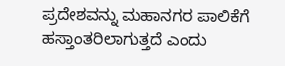ಪ್ರದೇಶವನ್ನು ಮಹಾನಗರ ಪಾಲಿಕೆಗೆ ಹಸ್ತಾಂತರಿಲಾಗುತ್ತದೆ ಎಂದು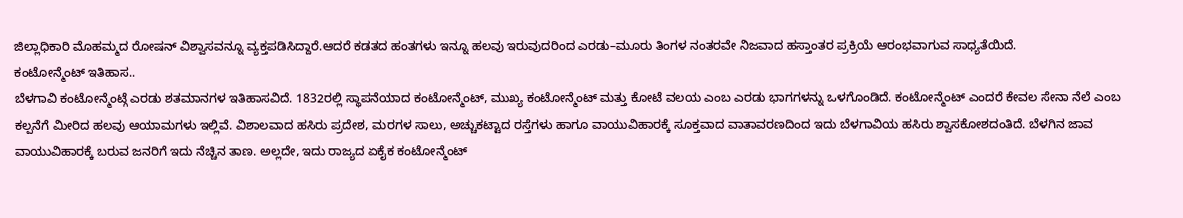ಜಿಲ್ಲಾಧಿಕಾರಿ ಮೊಹಮ್ಮದ ರೋಷನ್ ವಿಶ್ವಾಸವನ್ನೂ ವ್ಯಕ್ತಪಡಿಸಿದ್ದಾರೆ.ಆದರೆ ಕಡತದ ಹಂತಗಳು ಇನ್ನೂ ಹಲವು ಇರುವುದರಿಂದ ಎರಡು–ಮೂರು ತಿಂಗಳ ನಂತರವೇ ನಿಜವಾದ ಹಸ್ತಾಂತರ ಪ್ರಕ್ರಿಯೆ ಆರಂಭವಾಗುವ ಸಾಧ್ಯತೆಯಿದೆ.
ಕಂಟೋನ್ಮೆಂಟ್ ಇತಿಹಾಸ..
ಬೆಳಗಾವಿ ಕಂಟೋನ್ಮೆಂಟ್ಗೆ ಎರಡು ಶತಮಾನಗಳ ಇತಿಹಾಸವಿದೆ. 1832ರಲ್ಲಿ ಸ್ಥಾಪನೆಯಾದ ಕಂಟೋನ್ಮೆಂಟ್, ಮುಖ್ಯ ಕಂಟೋನ್ಮೆಂಟ್ ಮತ್ತು ಕೋಟೆ ವಲಯ ಎಂಬ ಎರಡು ಭಾಗಗಳನ್ನು ಒಳಗೊಂಡಿದೆ. ಕಂಟೋನ್ಮೆಂಟ್ ಎಂದರೆ ಕೇವಲ ಸೇನಾ ನೆಲೆ ಎಂಬ ಕಲ್ಪನೆಗೆ ಮೀರಿದ ಹಲವು ಆಯಾಮಗಳು ಇಲ್ಲಿವೆ. ವಿಶಾಲವಾದ ಹಸಿರು ಪ್ರದೇಶ, ಮರಗಳ ಸಾಲು, ಅಚ್ಚುಕಟ್ಟಾದ ರಸ್ತೆಗಳು ಹಾಗೂ ವಾಯುವಿಹಾರಕ್ಕೆ ಸೂಕ್ತವಾದ ವಾತಾವರಣದಿಂದ ಇದು ಬೆಳಗಾವಿಯ ಹಸಿರು ಶ್ವಾಸಕೋಶದಂತಿದೆ. ಬೆಳಗಿನ ಜಾವ ವಾಯುವಿಹಾರಕ್ಕೆ ಬರುವ ಜನರಿಗೆ ಇದು ನೆಚ್ಚಿನ ತಾಣ. ಅಲ್ಲದೇ, ಇದು ರಾಜ್ಯದ ಏಕೈಕ ಕಂಟೋನ್ಮೆಂಟ್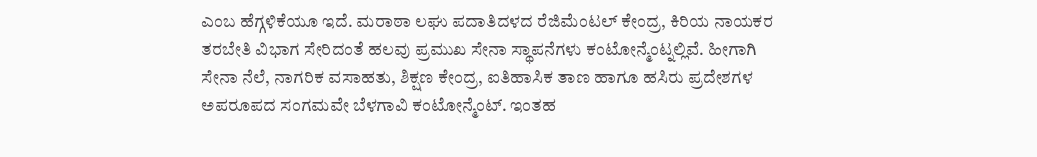ಎಂಬ ಹೆಗ್ಗಳಿಕೆಯೂ ಇದೆ. ಮರಾಠಾ ಲಘು ಪದಾತಿದಳದ ರೆಜಿಮೆಂಟಲ್ ಕೇಂದ್ರ, ಕಿರಿಯ ನಾಯಕರ ತರಬೇತಿ ವಿಭಾಗ ಸೇರಿದಂತೆ ಹಲವು ಪ್ರಮುಖ ಸೇನಾ ಸ್ಥಾಪನೆಗಳು ಕಂಟೋನ್ಮೆಂಟ್ನಲ್ಲಿವೆ. ಹೀಗಾಗಿ ಸೇನಾ ನೆಲೆ, ನಾಗರಿಕ ವಸಾಹತು, ಶಿಕ್ಷಣ ಕೇಂದ್ರ, ಐತಿಹಾಸಿಕ ತಾಣ ಹಾಗೂ ಹಸಿರು ಪ್ರದೇಶಗಳ ಅಪರೂಪದ ಸಂಗಮವೇ ಬೆಳಗಾವಿ ಕಂಟೋನ್ಮೆಂಟ್. ಇಂತಹ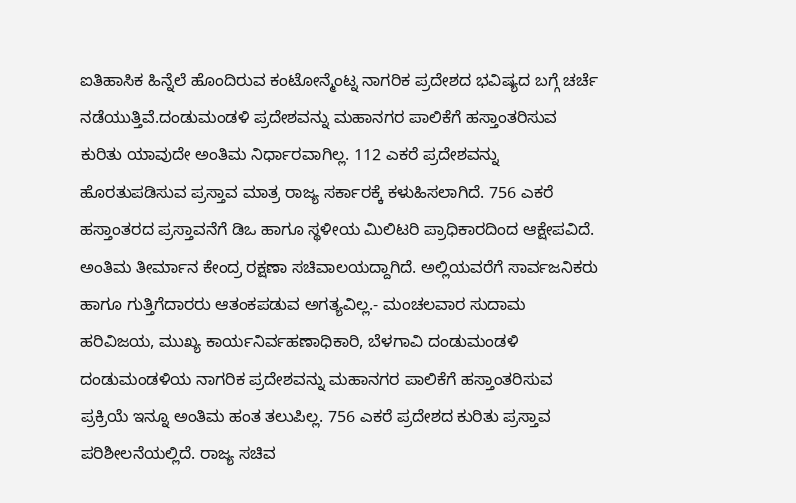ಐತಿಹಾಸಿಕ ಹಿನ್ನೆಲೆ ಹೊಂದಿರುವ ಕಂಟೋನ್ಮೆಂಟ್ನ ನಾಗರಿಕ ಪ್ರದೇಶದ ಭವಿಷ್ಯದ ಬಗ್ಗೆ ಚರ್ಚೆ ನಡೆಯುತ್ತಿವೆ.ದಂಡುಮಂಡಳಿ ಪ್ರದೇಶವನ್ನು ಮಹಾನಗರ ಪಾಲಿಕೆಗೆ ಹಸ್ತಾಂತರಿಸುವ ಕುರಿತು ಯಾವುದೇ ಅಂತಿಮ ನಿರ್ಧಾರವಾಗಿಲ್ಲ. 112 ಎಕರೆ ಪ್ರದೇಶವನ್ನು ಹೊರತುಪಡಿಸುವ ಪ್ರಸ್ತಾವ ಮಾತ್ರ ರಾಜ್ಯ ಸರ್ಕಾರಕ್ಕೆ ಕಳುಹಿಸಲಾಗಿದೆ. 756 ಎಕರೆ ಹಸ್ತಾಂತರದ ಪ್ರಸ್ತಾವನೆಗೆ ಡಿಒ ಹಾಗೂ ಸ್ಥಳೀಯ ಮಿಲಿಟರಿ ಪ್ರಾಧಿಕಾರದಿಂದ ಆಕ್ಷೇಪವಿದೆ. ಅಂತಿಮ ತೀರ್ಮಾನ ಕೇಂದ್ರ ರಕ್ಷಣಾ ಸಚಿವಾಲಯದ್ದಾಗಿದೆ. ಅಲ್ಲಿಯವರೆಗೆ ಸಾರ್ವಜನಿಕರು ಹಾಗೂ ಗುತ್ತಿಗೆದಾರರು ಆತಂಕಪಡುವ ಅಗತ್ಯವಿಲ್ಲ.- ಮಂಚಲವಾರ ಸುದಾಮ ಹರಿವಿಜಯ, ಮುಖ್ಯ ಕಾರ್ಯನಿರ್ವಹಣಾಧಿಕಾರಿ, ಬೆಳಗಾವಿ ದಂಡುಮಂಡಳಿ
ದಂಡುಮಂಡಳಿಯ ನಾಗರಿಕ ಪ್ರದೇಶವನ್ನು ಮಹಾನಗರ ಪಾಲಿಕೆಗೆ ಹಸ್ತಾಂತರಿಸುವ ಪ್ರಕ್ರಿಯೆ ಇನ್ನೂ ಅಂತಿಮ ಹಂತ ತಲುಪಿಲ್ಲ. 756 ಎಕರೆ ಪ್ರದೇಶದ ಕುರಿತು ಪ್ರಸ್ತಾವ ಪರಿಶೀಲನೆಯಲ್ಲಿದೆ. ರಾಜ್ಯ ಸಚಿವ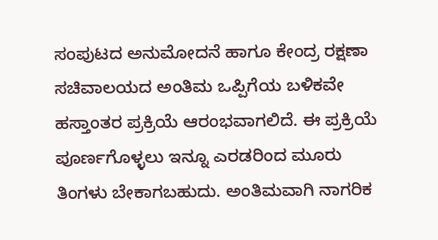ಸಂಪುಟದ ಅನುಮೋದನೆ ಹಾಗೂ ಕೇಂದ್ರ ರಕ್ಷಣಾ ಸಚಿವಾಲಯದ ಅಂತಿಮ ಒಪ್ಪಿಗೆಯ ಬಳಿಕವೇ ಹಸ್ತಾಂತರ ಪ್ರಕ್ರಿಯೆ ಆರಂಭವಾಗಲಿದೆ. ಈ ಪ್ರಕ್ರಿಯೆ ಪೂರ್ಣಗೊಳ್ಳಲು ಇನ್ನೂ ಎರಡರಿಂದ ಮೂರು ತಿಂಗಳು ಬೇಕಾಗಬಹುದು. ಅಂತಿಮವಾಗಿ ನಾಗರಿಕ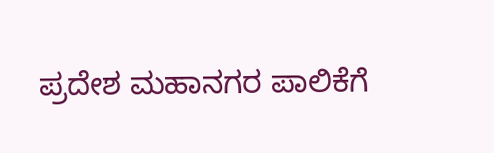ಪ್ರದೇಶ ಮಹಾನಗರ ಪಾಲಿಕೆಗೆ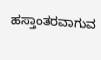ಹಸ್ತಾಂತರವಾಗುವ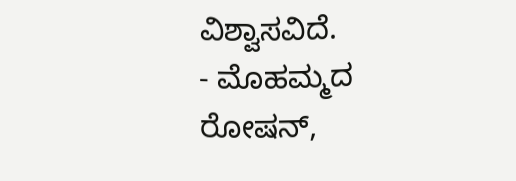ವಿಶ್ವಾಸವಿದೆ.
- ಮೊಹಮ್ಮದ ರೋಷನ್,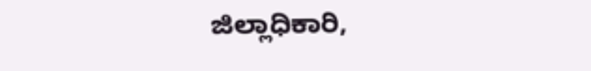ಜಿಲ್ಲಾಧಿಕಾರಿ,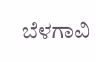ಬೆಳಗಾವಿ